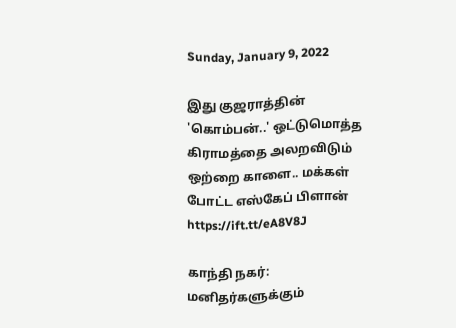Sunday, January 9, 2022

இது குஜராத்தின் 'கொம்பன்..' ஒட்டுமொத்த கிராமத்தை அலறவிடும் ஒற்றை காளை.. மக்கள் போட்ட எஸ்கேப் பிளான் https://ift.tt/eA8V8J

காந்தி நகர்: மனிதர்களுக்கும்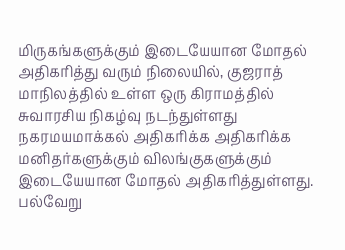மிருகங்களுக்கும் இடையேயான மோதல் அதிகரித்து வரும் நிலையில், குஜராத் மாநிலத்தில் உள்ள ஒரு கிராமத்தில் சுவாரசிய நிகழ்வு நடந்துள்ளது நகரமயமாக்கல் அதிகரிக்க அதிகரிக்க மனிதர்களுக்கும் விலங்குகளுக்கும் இடையேயான மோதல் அதிகரித்துள்ளது. பல்வேறு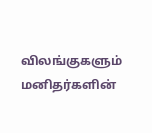விலங்குகளும் மனிதர்களின்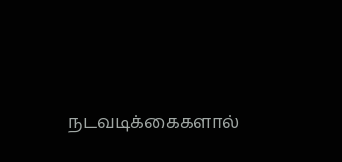நடவடிக்கைகளால்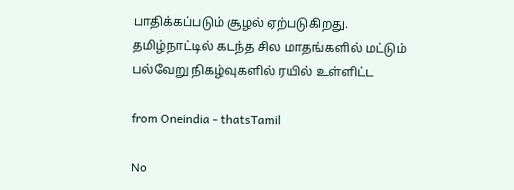பாதிக்கப்படும் சூழல் ஏற்படுகிறது. தமிழ்நாட்டில் கடந்த சில மாதங்களில் மட்டும் பல்வேறு நிகழ்வுகளில் ரயில் உள்ளிட்ட

from Oneindia - thatsTamil

No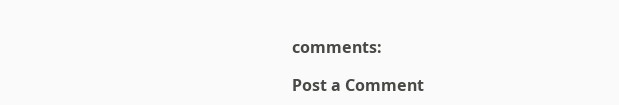comments:

Post a Comment